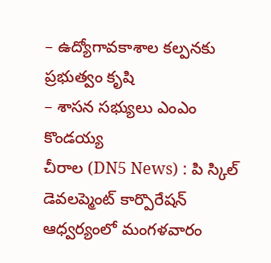– ఉద్యోగావకాశాల కల్పనకు ప్రభుత్వం కృషి
– శాసన సభ్యులు ఎంఎం కొండయ్య
చీరాల (DN5 News) : పి స్కిల్ డెవలప్మెంట్ కార్పొరేషన్ ఆధ్వర్యంలో మంగళవారం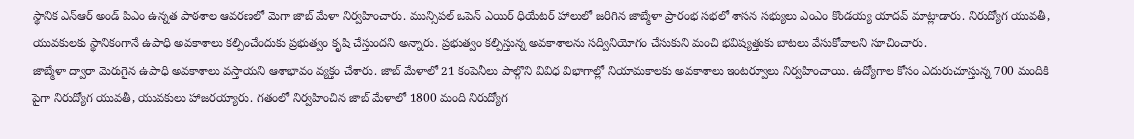స్థానిక ఎన్ఆర్ అండ్ పిఎం ఉన్నత పాఠశాల ఆవరణలో మెగా జాబ్ మేళా నిర్వహించారు. మున్సిపల్ ఒపెన్ ఎయిర్ ధియేటర్ హాలులో జరిగిన జాబ్మేళా ప్రారంభ సభలో శాసన సభ్యులు ఎంఎం కొండయ్య యాదవ్ మాట్లాడారు. నిరుద్యోగ యువతీ, యువకులకు స్థానికంగానే ఉపాధి అవకాశాలు కల్పించేందుకు ప్రభుత్వం కృషి చేస్తుందని అన్నారు. ప్రభుత్వం కల్పిస్తున్న అవకాశాలను సద్వినియోగం చేసుకుని మంచి భవిష్యత్తుకు బాటలు వేసుకోవాలని సూచించారు.
జాబ్మేళా ద్వారా మెరుగైన ఉపాధి అవకాశాలు వస్తాయని ఆశాభావం వ్యక్తం చేశారు. జాబ్ మేళాలో 21 కంపెనీలు పాల్గొని వివిధ విభాగాల్లో నియామకాలకు అవకాశాలు ఇంటర్వూలు నిర్వహించాయి. ఉద్యోగాల కోసం ఎదురుచూస్తున్న 700 మందికి పైగా నిరుద్యోగ యువతీ, యువకులు హాజరయ్యారు. గతంలో నిర్వహించిన జాబ్ మేళాలో 1800 మంది నిరుద్యోగ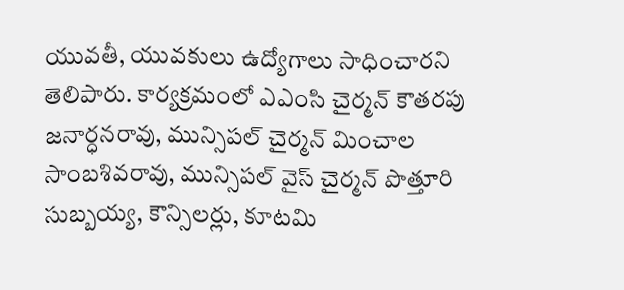యువతీ, యువకులు ఉద్యోగాలు సాధించారని తెలిపారు. కార్యక్రమంలో ఎఎంసి చైర్మన్ కౌతరపు జనార్ధనరావు, మున్సిపల్ చైర్మన్ మించాల సాంబశివరావు, మున్సిపల్ వైస్ చైర్మన్ పొత్తూరి సుబ్బయ్య, కౌన్సిలర్లు, కూటమి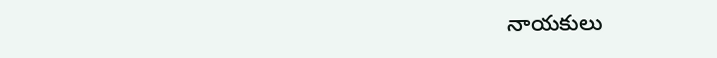నాయకులు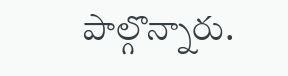పాల్గొన్నారు.